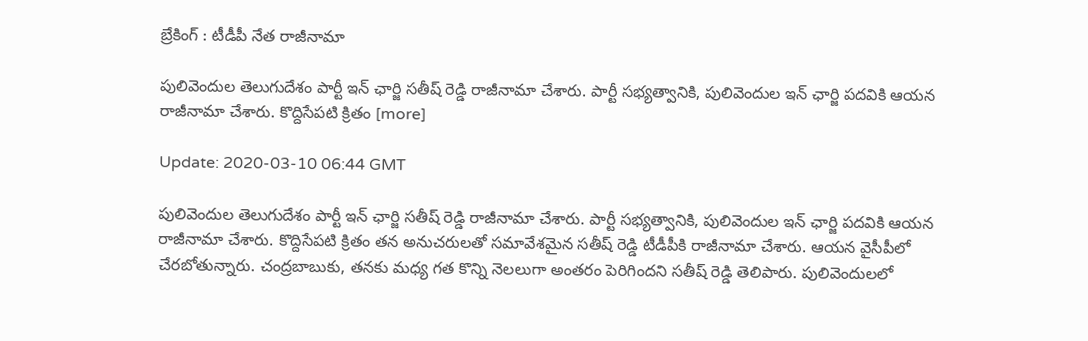బ్రేకింగ్ : టీడీపీ నేత రాజీనామా

పులివెందుల తెలుగుదేశం పార్టీ ఇన్ ఛార్జి సతీష్ రెడ్డి రాజీనామా చేశారు. పార్టీ సభ్యత్వానికి, పులివెందుల ఇన్ ఛార్జి పదవికి ఆయన రాజీనామా చేశారు. కొద్దిసేపటి క్రితం [more]

Update: 2020-03-10 06:44 GMT

పులివెందుల తెలుగుదేశం పార్టీ ఇన్ ఛార్జి సతీష్ రెడ్డి రాజీనామా చేశారు. పార్టీ సభ్యత్వానికి, పులివెందుల ఇన్ ఛార్జి పదవికి ఆయన రాజీనామా చేశారు. కొద్దిసేపటి క్రితం తన అనుచరులతో సమావేశమైన సతీష్ రెడ్డి టీడీపీకి రాజీనామా చేశారు. ఆయన వైసీపీలో చేరబోతున్నారు. చంద్రబాబుకు, తనకు మధ్య గత కొన్ని నెలలుగా అంతరం పెరిగిందని సతీష్ రెడ్డి తెలిపారు. పులివెందులలో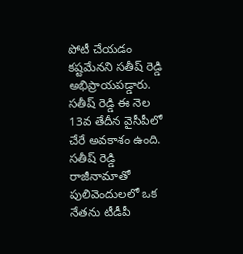పోటీ చేయడం కష్టమేనని సతీష్ రెడ్డి అభిప్రాయపడ్డారు. సతీష్ రెడ్డి ఈ నెల 13వ తేదీన వైసీపీలో చేరే అవకాశం ఉంది. సతీష్ రెడ్డి రాజీనామాతో పులివెందులలో ఒక నేతను టీడీపీ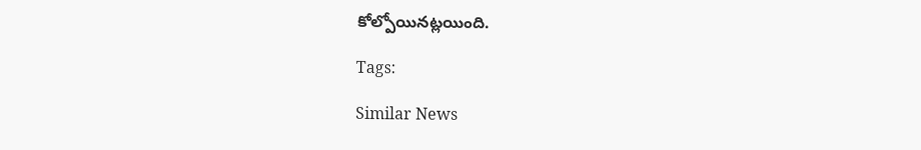కోల్పోయినట్లయింది.

Tags:

Similar News